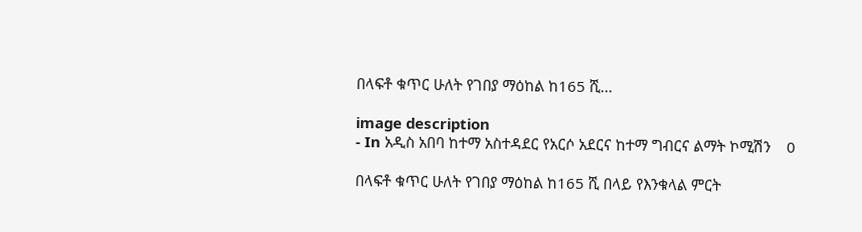በላፍቶ ቁጥር ሁለት የገበያ ማዕከል ከ165 ሺ...

image description
- In አዲስ አበባ ከተማ አስተዳደር የአርሶ አደርና ከተማ ግብርና ልማት ኮሚሽን    0

በላፍቶ ቁጥር ሁለት የገበያ ማዕከል ከ165 ሺ በላይ የእንቁላል ምርት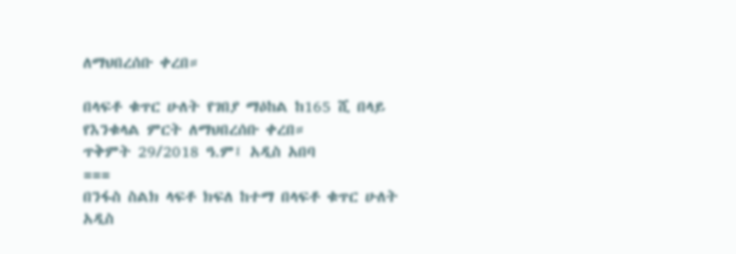ለማህበረሰቡ ቀረበ።

በላፍቶ ቁጥር ሁለት የገበያ ማዕከል ከ165 ሺ በላይ የእንቁላል ምርት ለማህበረሰቡ ቀረበ።
ጥቅምት 29/2018 ዓ.ም፤ አዲስ አበባ
===
በንፋስ ስልክ ላፍቶ ክፍለ ከተማ በላፍቶ ቁጥር ሁለት አዲስ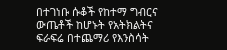በተገነቡ ሱቆች የከተማ ግብርና ውጤቶች ከሆኑት የአትክልትና ፍራፍሬ በተጨማሪ የእንስሳት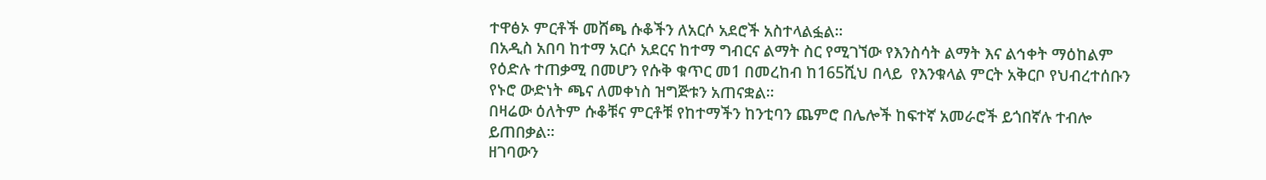ተዋፅኦ ምርቶች መሸጫ ሱቆችን ለአርሶ አደሮች አስተላልፏል።
በአዲስ አበባ ከተማ አርሶ አደርና ከተማ ግብርና ልማት ስር የሚገኘው የእንስሳት ልማት እና ልኅቀት ማዕከልም የዕድሉ ተጠቃሚ በመሆን የሱቅ ቁጥር መ1 በመረከብ ከ165ሺህ በላይ  የእንቁላል ምርት አቅርቦ የህብረተሰቡን የኑሮ ውድነት ጫና ለመቀነስ ዝግጅቱን አጠናቋል።
በዛሬው ዕለትም ሱቆቹና ምርቶቹ የከተማችን ከንቲባን ጨምሮ በሌሎች ከፍተኛ አመራሮች ይጎበኛሉ ተብሎ ይጠበቃል።
ዘገባውን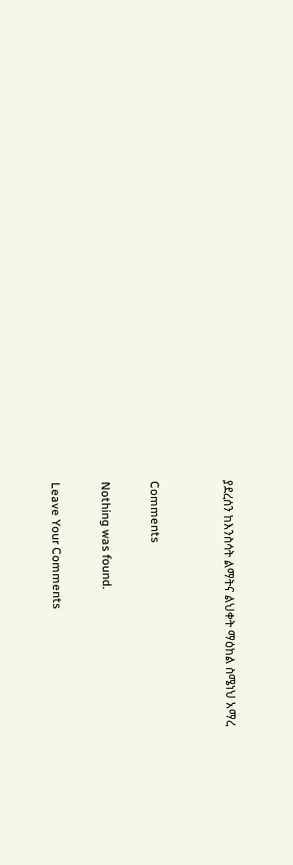ያደረሰን ከእንስሳት ልማትና ልህቀት ማዕከል ስሜነህ አማረ


Comments

Nothing was found.

Leave Your Comments